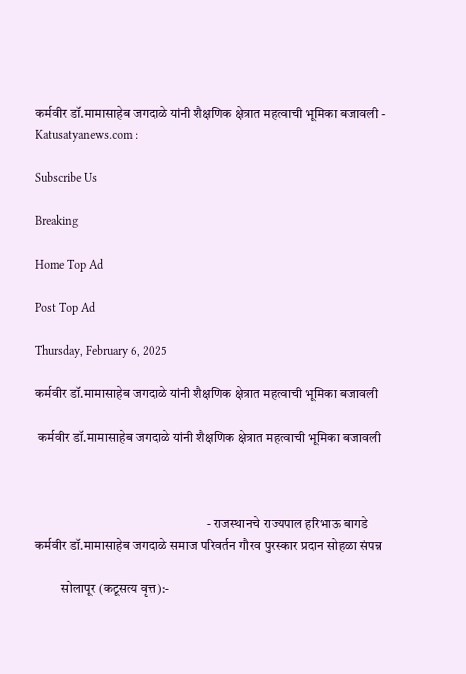कर्मवीर डॉ.मामासाहेब जगदाळे यांनी शैक्षणिक क्षेत्रात महत्वाची भूमिका बजावली - Katusatyanews.com :

Subscribe Us

Breaking

Home Top Ad

Post Top Ad

Thursday, February 6, 2025

कर्मवीर डॉ.मामासाहेब जगदाळे यांनी शैक्षणिक क्षेत्रात महत्वाची भूमिका बजावली

 कर्मवीर डॉ.मामासाहेब जगदाळे यांनी शैक्षणिक क्षेत्रात महत्वाची भूमिका बजावली



                                                                 - राजस्थानचे राज्यपाल हरिभाऊ बागडे
कर्मवीर डॉ.मामासाहेब जगदाळे समाज परिवर्तन गौरव पुरस्कार प्रदान सोहळा संपन्न

          सोलापूर (कटूसत्य वृत्त):-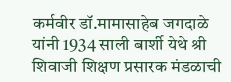कर्मवीर डॉ.मामासाहेब जगदाळे यांनी 1934 साली बार्शी येथे श्री शिवाजी शिक्षण प्रसारक मंडळाची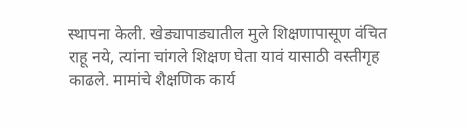स्थापना केली. खेड्यापाड्यातील मुले शिक्षणापासूण वंचित  राहू नये, त्यांना चांगले शिक्षण घेता यावं यासाठी वस्तीगृह काढले. मामांचे शैक्षणिक कार्य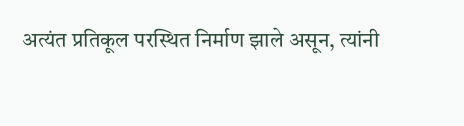अत्यंत प्रतिकूल परस्थित निर्माण झाले असून, त्यांनी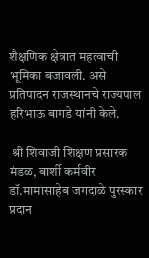शैक्षणिक क्षेत्रात महत्वाची भूमिका बजावली. असे प्रतिपादन राजस्थानचे राज्यपाल हरिभाऊ बागडे यांनी केले.

 श्री शिवाजी शिक्षण प्रसारक मंडळ, बार्शी कर्मवीर डॉ.मामासाहेब जगदाळे पुरस्कार प्रदान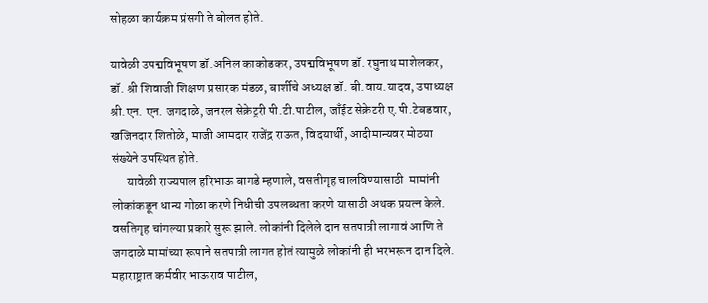सोहळा कार्यक्रम प्रंसगी ते बोलत होते.

यावेळी उपद्मविभूषण डॉ.अनिल काकोडकर, उपद्मविभूषण डॉ. रघुनाथ माशेलकर, डॉ. श्री शिवाजी शिक्षण प्रसारक मंडळ, बार्शीचे अध्यक्ष डॉ. बी.वाय.यादव, उपाध्यक्ष श्री.एन. एन. जगदाळे, जनरल सेक्रेट्ररी पी.टी.पाटील, जाँईट सेक्रेटरी ए.पी.टेबडवार, खजिनदार शितोळे, माजी आमदार राजेंद्र राऊत, विदयार्थी, आदीमान्यवर मोठया संख्येने उपस्थित होते.
      यावेळी राज्यपाल हरिभाऊ बागडे म्हणाले, वसतीगृह चालविण्यासाठी  मामांनी  लोकांकडून धान्य गोळा करणे निधीची उपलब्धता करणे यासाठी अथक प्रयत्न केले. वसतिगृह चांगल्या प्रकारे सुरू झाले. लोकांनी दिलेले दान सतपात्री लागावं आणि ते जगदाळे मामांच्या रूपाने सतपात्री लागत होतं त्यामुळे लोकांनी ही भरभरून दान दिले. महाराष्ट्रात कर्मवीर भाऊराव पाटील,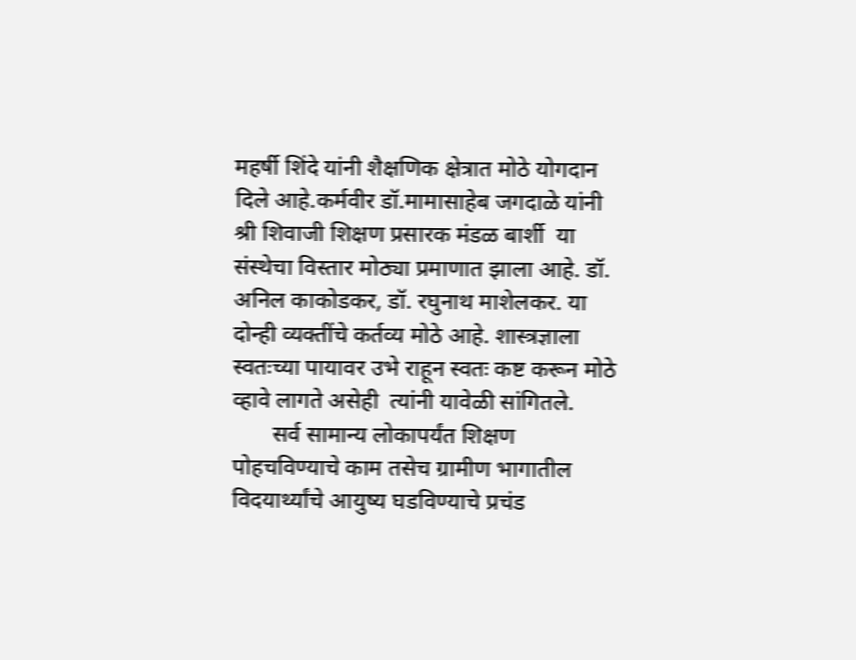महर्षी शिंदे यांनी शैक्षणिक क्षेत्रात मोठे योगदान दिले आहे.कर्मवीर डॉ.मामासाहेब जगदाळे यांनी श्री शिवाजी शिक्षण प्रसारक मंडळ बार्शी  या संस्थेचा विस्तार मोठ्या प्रमाणात झाला आहे. डॉ. अनिल काकोडकर, डॉ. रघुनाथ माशेलकर. या दोन्ही व्यक्तींचे कर्तव्य मोठे आहे. शास्त्रज्ञाला स्वतःच्या पायावर उभे राहून स्वतः कष्ट करून मोठे व्हावे लागते असेही  त्यांनी यावेळी सांगितले.
       सर्व सामान्य लोकापर्यंत शिक्षण पोहचविण्याचे काम तसेच ग्रामीण भागातील विदयार्थ्यांचे आयुष्य घडविण्याचे प्रचंड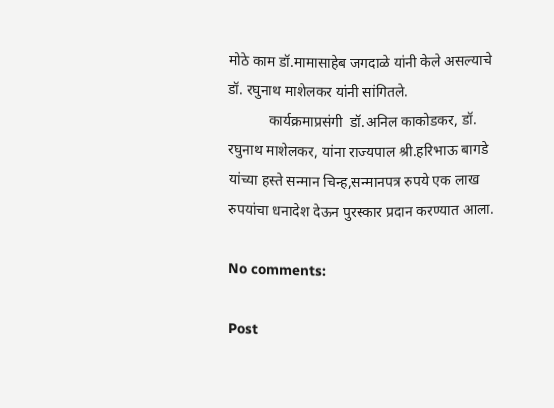मोठे काम डॉ.मामासाहेब जगदाळे यांनी केले असल्याचे डॉ. रघुनाथ माशेलकर यांनी सांगितले.
           कार्यक्रमाप्रसंगी  डॉ.अनिल काकोडकर, डॉ. रघुनाथ माशेलकर, यांना राज्यपाल श्री.हरिभाऊ बागडे यांच्या हस्ते सन्मान चिन्ह,सन्मानपत्र रुपये एक लाख रुपयांचा धनादेश देऊन पुरस्कार प्रदान करण्यात आला.

No comments:

Post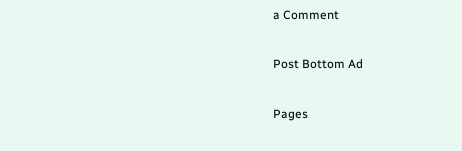a Comment

Post Bottom Ad

Pages